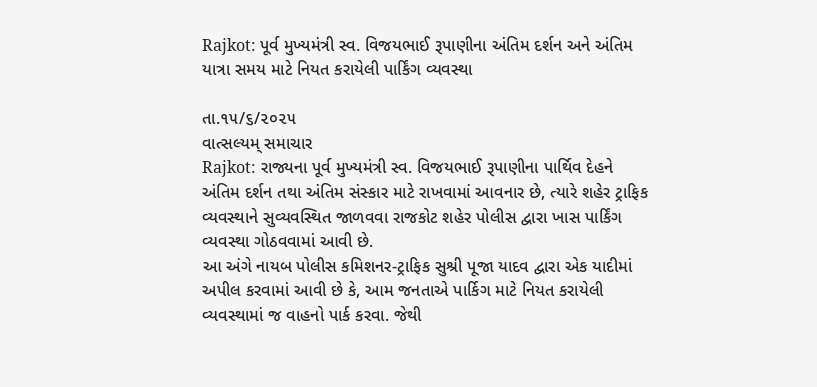Rajkot: પૂર્વ મુખ્યમંત્રી સ્વ. વિજયભાઈ રૂપાણીના અંતિમ દર્શન અને અંતિમ યાત્રા સમય માટે નિયત કરાયેલી પાર્કિંગ વ્યવસ્થા

તા.૧૫/૬/૨૦૨૫
વાત્સલ્યમ્ સમાચાર
Rajkot: રાજ્યના પૂર્વ મુખ્યમંત્રી સ્વ. વિજયભાઈ રૂપાણીના પાર્થિવ દેહને અંતિમ દર્શન તથા અંતિમ સંસ્કાર માટે રાખવામાં આવનાર છે, ત્યારે શહેર ટ્રાફિક વ્યવસ્થાને સુવ્યવસ્થિત જાળવવા રાજકોટ શહેર પોલીસ દ્વારા ખાસ પાર્કિંગ વ્યવસ્થા ગોઠવવામાં આવી છે.
આ અંગે નાયબ પોલીસ કમિશનર-ટ્રાફિક સુશ્રી પૂજા યાદવ દ્વારા એક યાદીમાં અપીલ કરવામાં આવી છે કે, આમ જનતાએ પાર્કિગ માટે નિયત કરાયેલી વ્યવસ્થામાં જ વાહનો પાર્ક કરવા. જેથી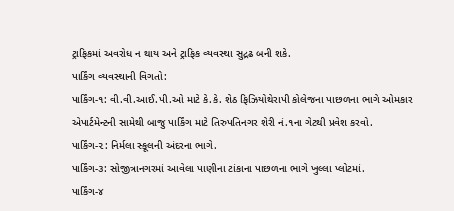ટ્રાફિકમાં અવરોધ ન થાય અને ટ્રાફિક વ્યવસ્થા સુદ્રઢ બની શકે.
પાર્કિંગ વ્યવસ્થાની વિગતો:
પાર્કિંગ-૧: વી.વી.આઈ.પી.ઓ માટે કે.કે. શેઠ ફિઝિયોથેરાપી કોલેજના પાછળના ભાગે ઓમકાર એપાર્ટમેન્ટની સામેથી બાજુ પાર્કિંગ માટે તિરુપતિનગર શેરી નં.૧ના ગેટથી પ્રવેશ કરવો.
પાર્કિંગ-૨: નિર્મલા સ્કૂલની અંદરના ભાગે.
પાર્કિંગ-૩: સોજીત્રાનગરમાં આવેલા પાણીના ટાંકાના પાછળના ભાગે ખુલ્લા પ્લોટમાં.
પાર્કિંગ-૪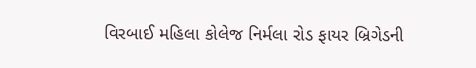વિરબાઈ મહિલા કોલેજ નિર્મલા રોડ ફાયર બ્રિગેડની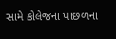સામે કોલેજના પાછળના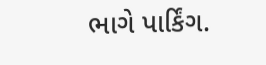ભાગે પાર્કિંગ.